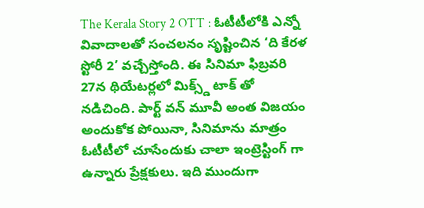The Kerala Story 2 OTT : ఓటీటీలోకి ఎన్నో వివాదాలతో సంచలనం సృష్టించిన ‘ది కేరళ స్టోరీ 2’ వచ్చేస్తోంది. ఈ సినిమా ఫిబ్రవరి 27న థియేటర్లలో మిక్స్డ్ టాక్ తో నడిచింది. పార్ట్ వన్ మూవీ అంత విజయం అందుకోక పోయినా, సినిమాను మాత్రం ఓటీటీలో చూసేందుకు చాలా ఇంట్రెస్టింగ్ గా ఉన్నారు ప్రేక్షకులు. ఇది ముందుగా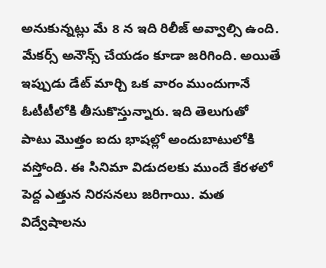అనుకున్నట్లు మే 8 న ఇది రిలీజ్ అవ్వాల్సి ఉంది. మేకర్స్ అనౌన్స్ చేయడం కూడా జరిగింది. అయితే ఇప్పుడు డేట్ మార్చి ఒక వారం ముందుగానే ఓటీటీలోకి తీసుకొస్తున్నారు. ఇది తెలుగుతో పాటు మొత్తం ఐదు భాషల్లో అందుబాటులోకి వస్తోంది. ఈ సినిమా విడుదలకు ముందే కేరళలో పెద్ద ఎత్తున నిరసనలు జరిగాయి. మత విద్వేషాలను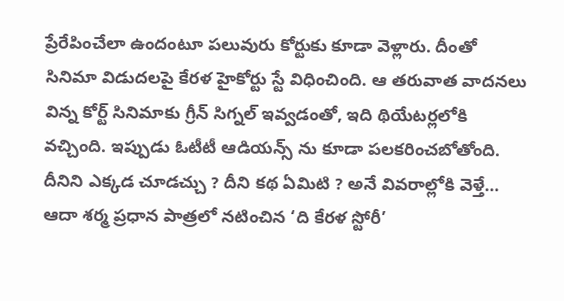ప్రేరేపించేలా ఉందంటూ పలువురు కోర్టుకు కూడా వెళ్లారు. దీంతో సినిమా విడుదలపై కేరళ హైకోర్టు స్టే విధించింది. ఆ తరువాత వాదనలు విన్న కోర్ట్ సినిమాకు గ్రీన్ సిగ్నల్ ఇవ్వడంతో, ఇది థియేటర్లలోకి వచ్చింది. ఇప్పుడు ఓటీటీ ఆడియన్స్ ను కూడా పలకరించబోతోంది. దీనిని ఎక్కడ చూడచ్చు ? దీని కథ ఏమిటి ? అనే వివరాల్లోకి వెళ్తే…
ఆదా శర్మ ప్రధాన పాత్రలో నటించిన ‘ది కేరళ స్టోరీ’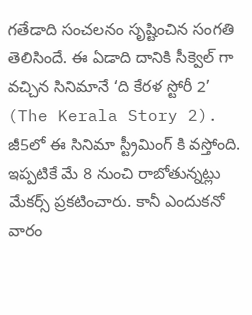గతేడాది సంచలనం సృష్టించిన సంగతి తెలిసిందే. ఈ ఏడాది దానికి సీక్వెల్ గా వచ్చిన సినిమానే ‘ది కేరళ స్టోరీ 2’ (The Kerala Story 2). జీ5లో ఈ సినిమా స్ట్రీమింగ్ కి వస్తోంది. ఇప్పటికే మే 8 నుంచి రాబోతున్నట్లు మేకర్స్ ప్రకటించారు. కానీ ఎందుకనో వారం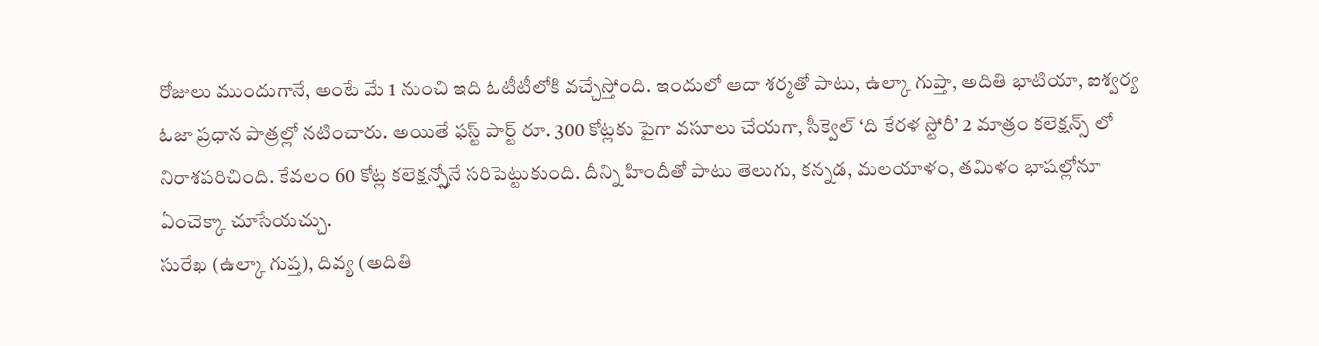రోజులు ముందుగానే, అంటే మే 1 నుంచి ఇది ఓటీటీలోకి వచ్చేస్తోంది. ఇందులో ఆదా శర్మతో పాటు, ఉల్కా గుప్తా, అదితి భాటియా, ఐశ్వర్య ఓజా ప్రధాన పాత్రల్లో నటించారు. అయితే ఫస్ట్ పార్ట్ రూ. 300 కోట్లకు పైగా వసూలు చేయగా, సీక్వెల్ ‘ది కేరళ స్టోరీ’ 2 మాత్రం కలెక్షన్స్ లో నిరాశపరిచింది. కేవలం 60 కోట్ల కలెక్షన్స్తోనే సరిపెట్టుకుంది. దీన్ని హిందీతో పాటు తెలుగు, కన్నడ, మలయాళం, తమిళం భాషల్లోనూ ఏంచెక్కా చూసేయచ్చు.
సురేఖ (ఉల్కా గుప్త), దివ్య (అదితి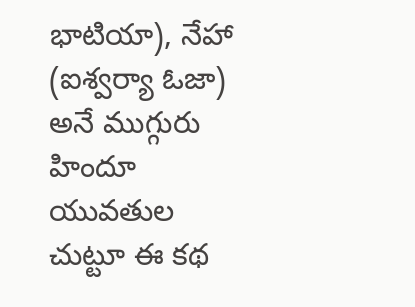భాటియా), నేహా (ఐశ్వర్యా ఓజా) అనే ముగ్గురు హిందూ యువతుల చుట్టూ ఈ కథ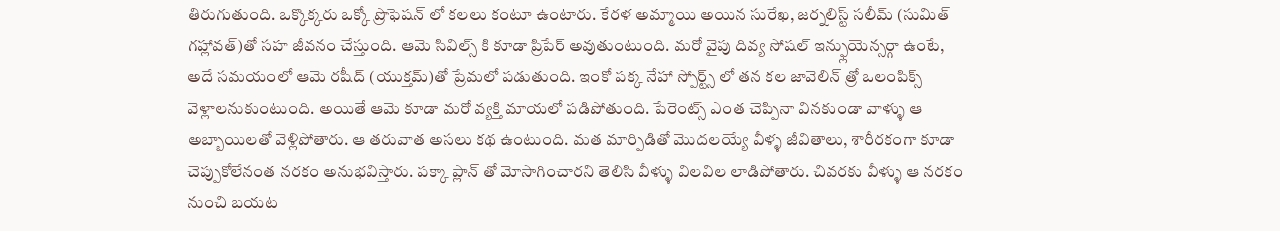తిరుగుతుంది. ఒక్కొక్కరు ఒక్కో ప్రొఫెషన్ లో కలలు కంటూ ఉంటారు. కేరళ అమ్మాయి అయిన సురేఖ, జర్నలిస్ట్ సలీమ్ (సుమిత్ గహ్లావత్)తో సహ జీవనం చేస్తుంది. ఆమె సివిల్స్ కి కూడా ప్రిపేర్ అవుతుంటుంది. మరో వైపు దివ్య సోషల్ ఇన్ఫ్లుయెన్సర్గా ఉంటే, అదే సమయంలో ఆమె రషీద్ (యుక్తమ్)తో ప్రేమలో పడుతుంది. ఇంకో పక్క నేహా స్పోర్ట్స్ లో తన కల జావెలిన్ త్రో ఒలంపిక్స్ వెళ్లాలనుకుంటుంది. అయితే ఆమె కూడా మరో వ్యక్తి మాయలో పడిపోతుంది. పేరెంట్స్ ఎంత చెప్పినా వినకుండా వాళ్ళు ఆ అబ్బాయిలతో వెళ్లిపోతారు. ఆ తరువాత అసలు కథ ఉంటుంది. మత మార్పిడితో మొదలయ్యే వీళ్ళ జీవితాలు, శారీరకంగా కూడా చెప్పుకోలేనంత నరకం అనుభవిస్తారు. పక్కా ప్లాన్ తో మోసాగించారని తెలిసి వీళ్ళు విలవిల లాడిపోతారు. చివరకు వీళ్ళు ఆ నరకం నుంచి బయట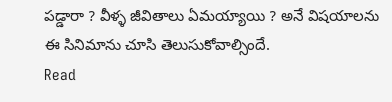పడ్డారా ? వీళ్ళ జీవితాలు ఏమయ్యాయి ? అనే విషయాలను ఈ సినిమాను చూసి తెలుసుకోవాల్సిందే.
Read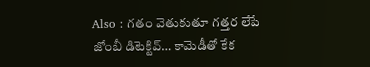Also : గతం వెతుకుతూ గత్తర లేపే జోంబీ డిటెక్టివ్… కామెడీతో కేక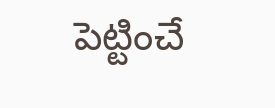పెట్టించే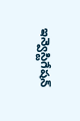ఇన్వెస్టిగేషన్